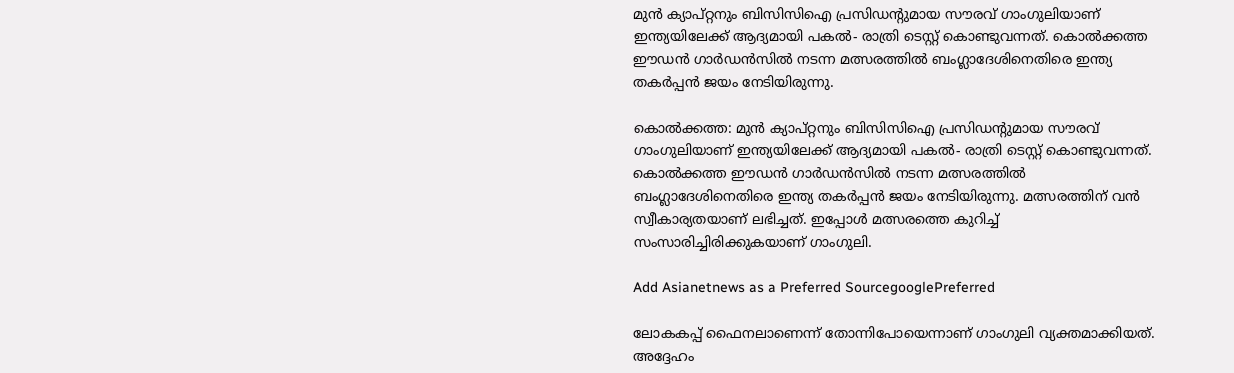മുന്‍ ക്യാപ്റ്റനും ബിസിസിഐ പ്രസിഡന്റുമായ സൗരവ് ഗാംഗുലിയാണ് ഇന്ത്യയിലേക്ക് ആദ്യമായി പകല്‍- രാത്രി ടെസ്റ്റ് കൊണ്ടുവന്നത്. കൊല്‍ക്കത്ത ഈഡന്‍ ഗാര്‍ഡന്‍സില്‍ നടന്ന മത്സരത്തില്‍ ബംഗ്ലാദേശിനെതിരെ ഇന്ത്യ തകര്‍പ്പന്‍ ജയം നേടിയിരുന്നു.

കൊല്‍ക്കത്ത: മുന്‍ ക്യാപ്റ്റനും ബിസിസിഐ പ്രസിഡന്റുമായ സൗരവ് ഗാംഗുലിയാണ് ഇന്ത്യയിലേക്ക് ആദ്യമായി പകല്‍- രാത്രി ടെസ്റ്റ് കൊണ്ടുവന്നത്. കൊല്‍ക്കത്ത ഈഡന്‍ ഗാര്‍ഡന്‍സില്‍ നടന്ന മത്സരത്തില്‍ ബംഗ്ലാദേശിനെതിരെ ഇന്ത്യ തകര്‍പ്പന്‍ ജയം നേടിയിരുന്നു. മത്സരത്തിന് വന്‍ സ്വീകാര്യതയാണ് ലഭിച്ചത്. ഇപ്പോള്‍ മത്സരത്തെ കുറിച്ച് സംസാരിച്ചിരിക്കുകയാണ് ഗാംഗുലി.

Add Asianetnews as a Preferred SourcegooglePreferred

ലോകകപ്പ് ഫൈനലാണെന്ന് തോന്നിപോയെന്നാണ് ഗാംഗുലി വ്യക്തമാക്കിയത്. അദ്ദേഹം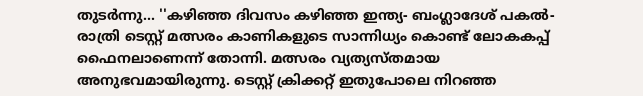തുടര്‍ന്നു... ''കഴിഞ്ഞ ദിവസം കഴിഞ്ഞ ഇന്ത്യ- ബംഗ്ലാദേശ് പകല്‍- രാത്രി ടെസ്റ്റ് മത്സരം കാണികളുടെ സാന്നിധ്യം കൊണ്ട് ലോകകപ്പ് ഫൈനലാണെന്ന് തോന്നി. മത്സരം വ്യത്യസ്തമായ അനുഭവമായിരുന്നു. ടെസ്റ്റ് ക്രിക്കറ്റ് ഇതുപോലെ നിറഞ്ഞ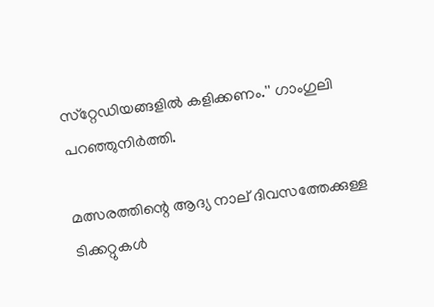സ്‌റ്റേഡിയങ്ങളില്‍ കളിക്കണം.'' ഗാംഗുലി പറഞ്ഞുനിര്‍ത്തി.

മത്സരത്തിന്റെ ആദ്യ നാല് ദിവസത്തേക്കുള്ള ടിക്കറ്റുകള്‍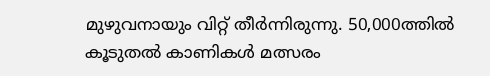മുഴുവനായും വിറ്റ് തീര്‍ന്നിരുന്നു. 50,000ത്തില്‍ കൂടുതല്‍ കാണികള്‍ മത്സരം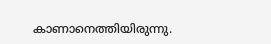കാണാനെത്തിയിരുന്നു.